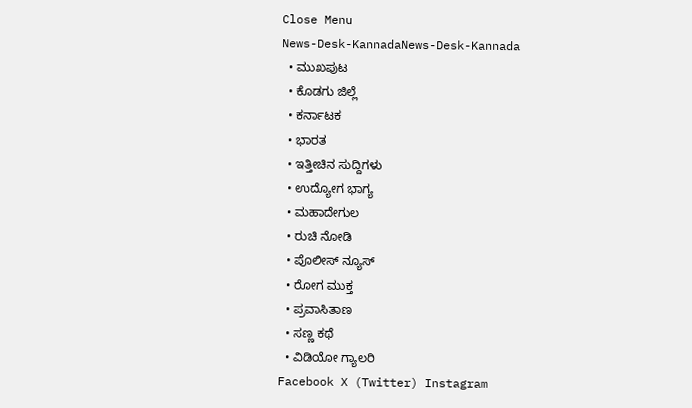Close Menu
News-Desk-KannadaNews-Desk-Kannada
  • ಮುಖಪುಟ
  • ಕೊಡಗು ಜಿಲ್ಲೆ
  • ಕರ್ನಾಟಕ
  • ಭಾರತ
  • ಇತ್ತೀಚಿನ ಸುದ್ದಿಗಳು
  • ಉದ್ಯೋಗ ಭಾಗ್ಯ
  • ಮಹಾದೇಗುಲ
  • ರುಚಿ ನೋಡಿ
  • ಪೊಲೀಸ್ ನ್ಯೂಸ್
  • ರೋಗ ಮುಕ್ತ
  • ಪ್ರವಾಸಿತಾಣ
  • ಸಣ್ಣ ಕಥೆ
  • ವಿಡಿಯೋ ಗ್ಯಾಲರಿ
Facebook X (Twitter) Instagram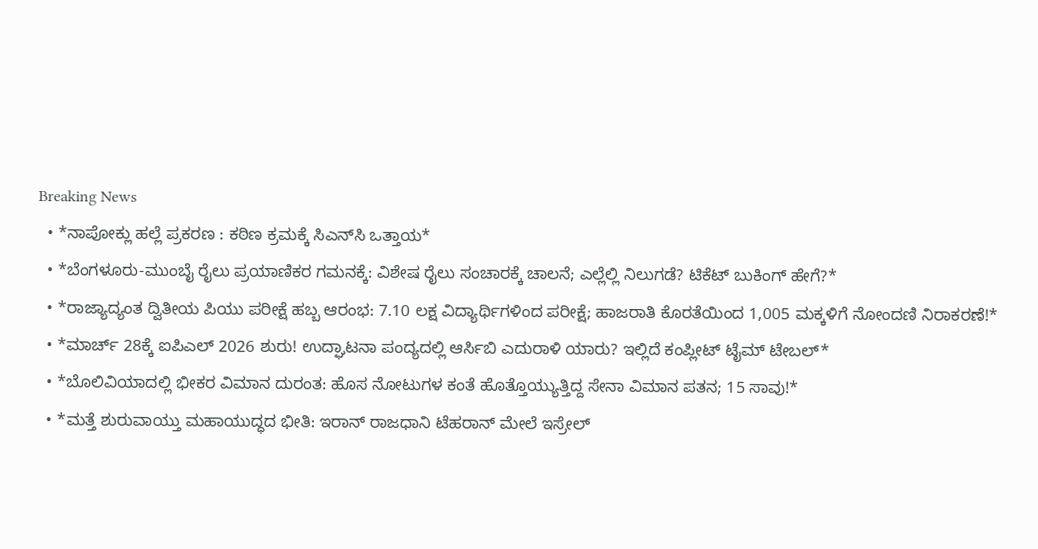Breaking News
  • *ನಾಪೋಕ್ಲು ಹಲ್ಲೆ ಪ್ರಕರಣ : ಕಠಿಣ ಕ್ರಮಕ್ಕೆ ಸಿಎನ್‌ಸಿ ಒತ್ತಾಯ*
  • *ಬೆಂಗಳೂರು-ಮುಂಬೈ ರೈಲು ಪ್ರಯಾಣಿಕರ ಗಮನಕ್ಕೆ: ವಿಶೇಷ ರೈಲು ಸಂಚಾರಕ್ಕೆ ಚಾಲನೆ; ಎಲ್ಲೆಲ್ಲಿ ನಿಲುಗಡೆ? ಟಿಕೆಟ್ ಬುಕಿಂಗ್ ಹೇಗೆ?*
  • *ರಾಜ್ಯಾದ್ಯಂತ ದ್ವಿತೀಯ ಪಿಯು ಪರೀಕ್ಷೆ ಹಬ್ಬ ಆರಂಭ: 7.10 ಲಕ್ಷ ವಿದ್ಯಾರ್ಥಿಗಳಿಂದ ಪರೀಕ್ಷೆ; ಹಾಜರಾತಿ ಕೊರತೆಯಿಂದ 1,005 ಮಕ್ಕಳಿಗೆ ನೋಂದಣಿ ನಿರಾಕರಣೆ!*
  • *ಮಾರ್ಚ್ 28ಕ್ಕೆ ಐಪಿಎಲ್ 2026 ಶುರು! ಉದ್ಘಾಟನಾ ಪಂದ್ಯದಲ್ಲಿ ಆರ್ಸಿಬಿ ಎದುರಾಳಿ ಯಾರು? ಇಲ್ಲಿದೆ ಕಂಪ್ಲೀಟ್ ಟೈಮ್ ಟೇಬಲ್*
  • *ಬೊಲಿವಿಯಾದಲ್ಲಿ ಭೀಕರ ವಿಮಾನ ದುರಂತ: ಹೊಸ ನೋಟುಗಳ ಕಂತೆ ಹೊತ್ತೊಯ್ಯುತ್ತಿದ್ದ ಸೇನಾ ವಿಮಾನ ಪತನ; 15 ಸಾವು!*
  • *ಮತ್ತೆ ಶುರುವಾಯ್ತು ಮಹಾಯುದ್ಧದ ಭೀತಿ: ಇರಾನ್ ರಾಜಧಾನಿ ಟೆಹರಾನ್ ಮೇಲೆ ಇಸ್ರೇಲ್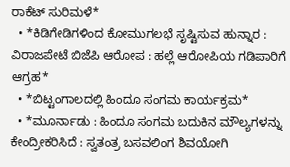ರಾಕೆಟ್ ಸುರಿಮಳೆ*
  • *ಕಿಡಿಗೇಡಿಗಳಿಂದ ಕೋಮುಗಲಭೆ ಸೃಷ್ಟಿಸುವ ಹುನ್ನಾರ : ವಿರಾಜಪೇಟೆ ಬಿಜೆಪಿ ಆರೋಪ : ಹಲ್ಲೆ ಆರೋಪಿಯ ಗಡಿಪಾರಿಗೆ ಆಗ್ರಹ*
  • *ಬಿಟ್ಟಂಗಾಲದಲ್ಲಿ ಹಿಂದೂ ಸಂಗಮ ಕಾರ್ಯಕ್ರಮ*
  • *ಮೂರ್ನಾಡು : ಹಿಂದೂ ಸಂಗಮ ಬದುಕಿನ ಮೌಲ್ಯಗಳನ್ನು ಕೇಂದ್ರೀಕರಿಸಿದೆ : ಸ್ವತಂತ್ರ ಬಸವಲಿಂಗ ಶಿವಯೋಗಿ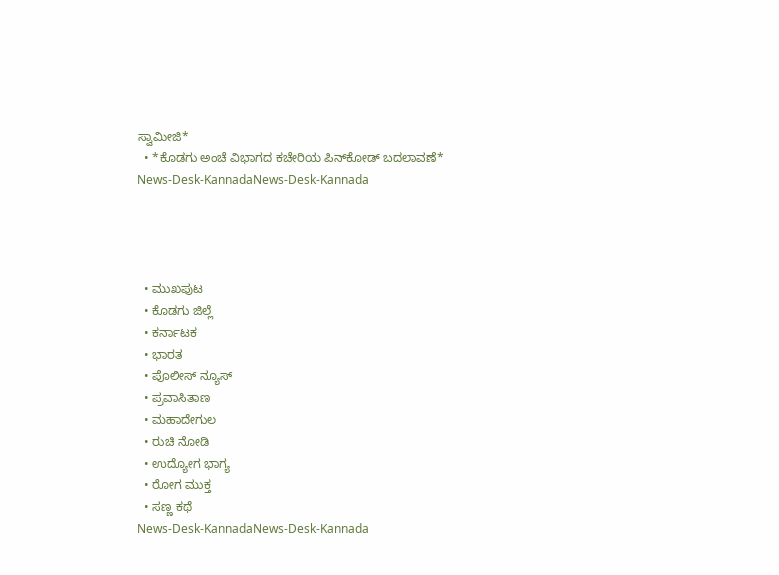ಸ್ವಾಮೀಜಿ*
  • *ಕೊಡಗು ಅಂಚೆ ವಿಭಾಗದ ಕಚೇರಿಯ ಪಿನ್‍ಕೋಡ್ ಬದಲಾವಣೆ*
News-Desk-KannadaNews-Desk-Kannada




  • ಮುಖಪುಟ
  • ಕೊಡಗು ಜಿಲ್ಲೆ
  • ಕರ್ನಾಟಕ
  • ಭಾರತ
  • ಪೊಲೀಸ್ ನ್ಯೂಸ್
  • ಪ್ರವಾಸಿತಾಣ
  • ಮಹಾದೇಗುಲ
  • ರುಚಿ ನೋಡಿ
  • ಉದ್ಯೋಗ ಭಾಗ್ಯ
  • ರೋಗ ಮುಕ್ತ
  • ಸಣ್ಣ ಕಥೆ
News-Desk-KannadaNews-Desk-Kannada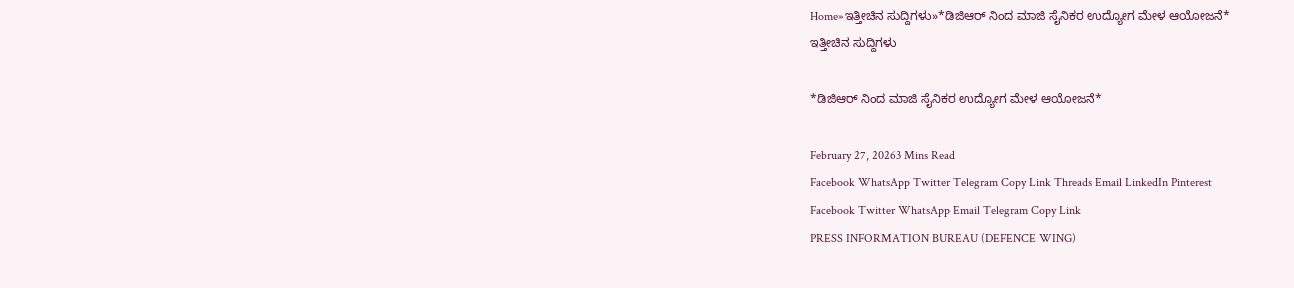Home»ಇತ್ತೀಚಿನ ಸುದ್ದಿಗಳು»*ಡಿಜಿಆರ್ ನಿಂದ ಮಾಜಿ ಸೈನಿಕರ ಉದ್ಯೋಗ ಮೇಳ ಆಯೋಜನೆ*
ಇತ್ತೀಚಿನ ಸುದ್ದಿಗಳು

*ಡಿಜಿಆರ್ ನಿಂದ ಮಾಜಿ ಸೈನಿಕರ ಉದ್ಯೋಗ ಮೇಳ ಆಯೋಜನೆ*

February 27, 20263 Mins Read
Facebook WhatsApp Twitter Telegram Copy Link Threads Email LinkedIn Pinterest
Facebook Twitter WhatsApp Email Telegram Copy Link
PRESS INFORMATION BUREAU (DEFENCE WING)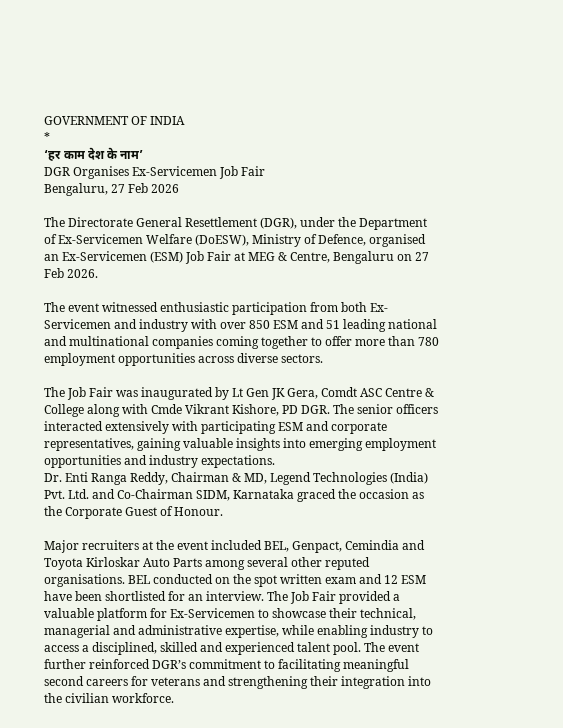GOVERNMENT OF INDIA
*
‘हर काम देश के नाम’
DGR Organises Ex-Servicemen Job Fair
Bengaluru, 27 Feb 2026

The Directorate General Resettlement (DGR), under the Department of Ex-Servicemen Welfare (DoESW), Ministry of Defence, organised an Ex-Servicemen (ESM) Job Fair at MEG & Centre, Bengaluru on 27 Feb 2026.

The event witnessed enthusiastic participation from both Ex-Servicemen and industry with over 850 ESM and 51 leading national and multinational companies coming together to offer more than 780 employment opportunities across diverse sectors.

The Job Fair was inaugurated by Lt Gen JK Gera, Comdt ASC Centre & College along with Cmde Vikrant Kishore, PD DGR. The senior officers interacted extensively with participating ESM and corporate representatives, gaining valuable insights into emerging employment opportunities and industry expectations.
Dr. Enti Ranga Reddy, Chairman & MD, Legend Technologies (India) Pvt. Ltd. and Co-Chairman SIDM, Karnataka graced the occasion as the Corporate Guest of Honour.

Major recruiters at the event included BEL, Genpact, Cemindia and Toyota Kirloskar Auto Parts among several other reputed organisations. BEL conducted on the spot written exam and 12 ESM have been shortlisted for an interview. The Job Fair provided a valuable platform for Ex-Servicemen to showcase their technical, managerial and administrative expertise, while enabling industry to access a disciplined, skilled and experienced talent pool. The event further reinforced DGR’s commitment to facilitating meaningful second careers for veterans and strengthening their integration into the civilian workforce.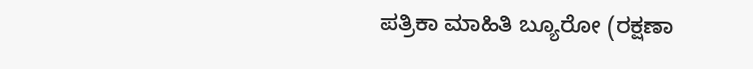ಪತ್ರಿಕಾ ಮಾಹಿತಿ ಬ್ಯೂರೋ (ರಕ್ಷಣಾ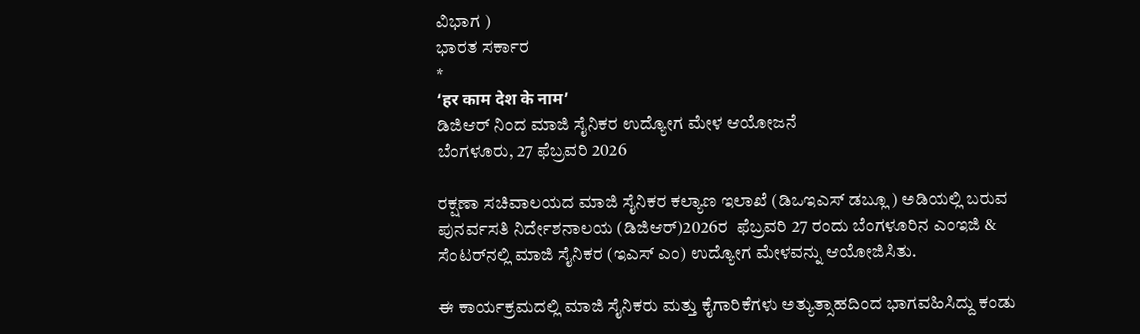ವಿಭಾಗ )
ಭಾರತ ಸರ್ಕಾರ
*
‘हर काम देश के नाम’
ಡಿಜಿಆರ್ ನಿಂದ ಮಾಜಿ ಸೈನಿಕರ ಉದ್ಯೋಗ ಮೇಳ ಆಯೋಜನೆ
ಬೆಂಗಳೂರು, 27 ಫೆಬ್ರವರಿ 2026

ರಕ್ಷಣಾ ಸಚಿವಾಲಯದ ಮಾಜಿ ಸೈನಿಕರ ಕಲ್ಯಾಣ ಇಲಾಖೆ (ಡಿಒಇಎಸ್ ಡಬ್ಲೂ ) ಅಡಿಯಲ್ಲಿ ಬರುವ ಪುನರ್ವಸತಿ ನಿರ್ದೇಶನಾಲಯ (ಡಿಜಿಆರ್)2026ರ  ಫೆಬ್ರವರಿ 27 ರಂದು ಬೆಂಗಳೂರಿನ ಎಂಇಜಿ & ಸೆಂಟರ್‌ನಲ್ಲಿ ಮಾಜಿ ಸೈನಿಕರ (ಇಎಸ್ ಎಂ) ಉದ್ಯೋಗ ಮೇಳವನ್ನು ಆಯೋಜಿಸಿತು.

ಈ ಕಾರ್ಯಕ್ರಮದಲ್ಲಿ ಮಾಜಿ ಸೈನಿಕರು ಮತ್ತು ಕೈಗಾರಿಕೆಗಳು ಅತ್ಯುತ್ಸಾಹದಿಂದ ಭಾಗವಹಿಸಿದ್ದು ಕಂಡು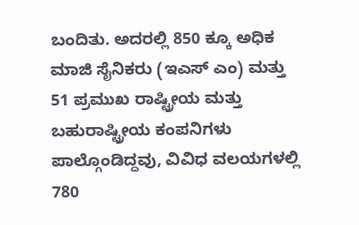ಬಂದಿತು. ಅದರಲ್ಲಿ 850 ಕ್ಕೂ ಅಧಿಕ ಮಾಜಿ ಸೈನಿಕರು (ಇಎಸ್ ಎಂ) ಮತ್ತು 51 ಪ್ರಮುಖ ರಾಷ್ಟ್ರೀಯ ಮತ್ತು ಬಹುರಾಷ್ಟ್ರೀಯ ಕಂಪನಿಗಳು ಪಾಲ್ಗೊಂಡಿದ್ದವು, ವಿವಿಧ ವಲಯಗಳಲ್ಲಿ 780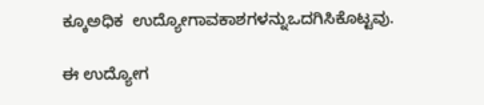ಕ್ಕೂಅಧಿಕ  ಉದ್ಯೋಗಾವಕಾಶಗಳನ್ನುಒದಗಿಸಿಕೊಟ್ಟವು.

ಈ ಉದ್ಯೋಗ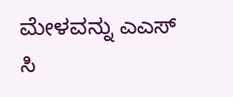ಮೇಳವನ್ನು ಎಎಸ್ ಸಿ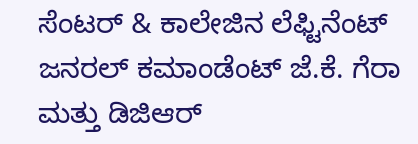ಸೆಂಟರ್ & ಕಾಲೇಜಿನ ಲೆಫ್ಟಿನೆಂಟ್ ಜನರಲ್ ಕಮಾಂಡೆಂಟ್ ಜೆ.ಕೆ. ಗೆರಾ ಮತ್ತು ಡಿಜಿಆರ್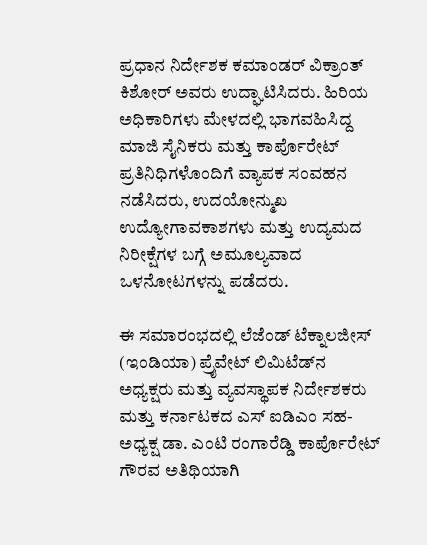ಪ್ರಧಾನ ನಿರ್ದೇಶಕ ಕಮಾಂಡರ್ ವಿಕ್ರಾಂತ್ ಕಿಶೋರ್ ಅವರು ಉದ್ಘಾಟಿಸಿದರು. ಹಿರಿಯ ಅಧಿಕಾರಿಗಳು ಮೇಳದಲ್ಲಿ ಭಾಗವಹಿಸಿದ್ದ ಮಾಜಿ ಸೈನಿಕರು ಮತ್ತು ಕಾರ್ಪೊರೇಟ್ ಪ್ರತಿನಿಧಿಗಳೊಂದಿಗೆ ವ್ಯಾಪಕ ಸಂವಹನ ನಡೆಸಿದರು, ಉದಯೋನ್ಮುಖ ಉದ್ಯೋಗಾವಕಾಶಗಳು ಮತ್ತು ಉದ್ಯಮದ ನಿರೀಕ್ಷೆಗಳ ಬಗ್ಗೆ ಅಮೂಲ್ಯವಾದ ಒಳನೋಟಗಳನ್ನು ಪಡೆದರು.

ಈ ಸಮಾರಂಭದಲ್ಲಿ ಲೆಜೆಂಡ್ ಟೆಕ್ನಾಲಜೀಸ್ (ಇಂಡಿಯಾ) ಪ್ರೈವೇಟ್ ಲಿಮಿಟೆಡ್‌ನ ಅಧ್ಯಕ್ಷರು ಮತ್ತು ವ್ಯವಸ್ಥಾಪಕ ನಿರ್ದೇಶಕರು ಮತ್ತು ಕರ್ನಾಟಕದ ಎಸ್ ಐಡಿಎಂ ಸಹ-ಅಧ್ಯಕ್ಷ ಡಾ. ಎಂಟಿ ರಂಗಾರೆಡ್ಡಿ ಕಾರ್ಪೊರೇಟ್ ಗೌರವ ಅತಿಥಿಯಾಗಿ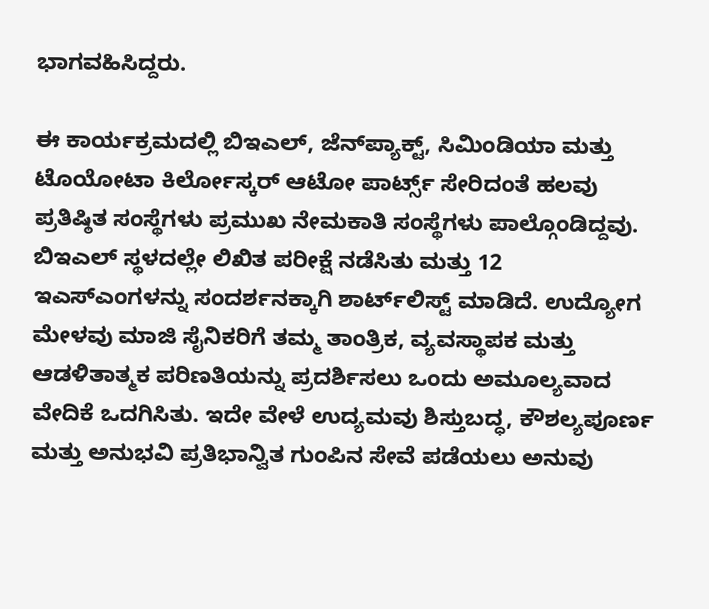ಭಾಗವಹಿಸಿದ್ದರು.

ಈ ಕಾರ್ಯಕ್ರಮದಲ್ಲಿ ಬಿಇಎಲ್, ಜೆನ್‌ಪ್ಯಾಕ್ಟ್, ಸಿಮಿಂಡಿಯಾ ಮತ್ತು ಟೊಯೋಟಾ ಕಿರ್ಲೋಸ್ಕರ್ ಆಟೋ ಪಾರ್ಟ್ಸ್ ಸೇರಿದಂತೆ ಹಲವು ಪ್ರತಿಷ್ಠಿತ ಸಂಸ್ಥೆಗಳು ಪ್ರಮುಖ ನೇಮಕಾತಿ ಸಂಸ್ಥೆಗಳು ಪಾಲ್ಗೊಂಡಿದ್ದವು. ಬಿಇಎಲ್ ಸ್ಥಳದಲ್ಲೇ ಲಿಖಿತ ಪರೀಕ್ಷೆ ನಡೆಸಿತು ಮತ್ತು 12 ಇಎಸ್‌ಎಂಗಳನ್ನು ಸಂದರ್ಶನಕ್ಕಾಗಿ ಶಾರ್ಟ್‌ಲಿಸ್ಟ್ ಮಾಡಿದೆ. ಉದ್ಯೋಗ ಮೇಳವು ಮಾಜಿ ಸೈನಿಕರಿಗೆ ತಮ್ಮ ತಾಂತ್ರಿಕ, ವ್ಯವಸ್ಥಾಪಕ ಮತ್ತು ಆಡಳಿತಾತ್ಮಕ ಪರಿಣತಿಯನ್ನು ಪ್ರದರ್ಶಿಸಲು ಒಂದು ಅಮೂಲ್ಯವಾದ ವೇದಿಕೆ ಒದಗಿಸಿತು. ಇದೇ ವೇಳೆ ಉದ್ಯಮವು ಶಿಸ್ತುಬದ್ಧ, ಕೌಶಲ್ಯಪೂರ್ಣ ಮತ್ತು ಅನುಭವಿ ಪ್ರತಿಭಾನ್ವಿತ ಗುಂಪಿನ ಸೇವೆ ಪಡೆಯಲು ಅನುವು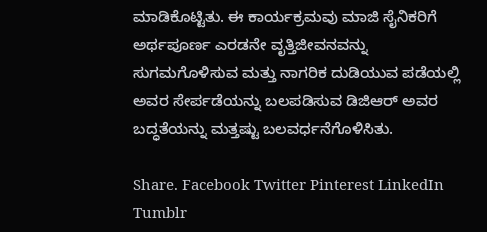ಮಾಡಿಕೊಟ್ಟಿತು. ಈ ಕಾರ್ಯಕ್ರಮವು ಮಾಜಿ ಸೈನಿಕರಿಗೆ ಅರ್ಥಪೂರ್ಣ ಎರಡನೇ ವೃತ್ತಿಜೀವನವನ್ನು ಸುಗಮಗೊಳಿಸುವ ಮತ್ತು ನಾಗರಿಕ ದುಡಿಯುವ ಪಡೆಯಲ್ಲಿ ಅವರ ಸೇರ್ಪಡೆಯನ್ನು ಬಲಪಡಿಸುವ ಡಿಜಿಆರ್ ಅವರ ಬದ್ಧತೆಯನ್ನು ಮತ್ತಷ್ಟು ಬಲವರ್ಧನೆಗೊಳಿಸಿತು.

Share. Facebook Twitter Pinterest LinkedIn Tumblr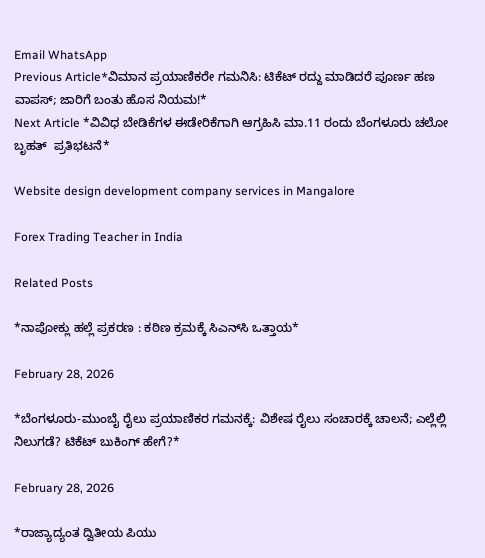Email WhatsApp
Previous Article*ವಿಮಾನ ಪ್ರಯಾಣಿಕರೇ ಗಮನಿಸಿ: ಟಿಕೆಟ್ ರದ್ದು ಮಾಡಿದರೆ ಪೂರ್ಣ ಹಣ ವಾಪಸ್; ಜಾರಿಗೆ ಬಂತು ಹೊಸ ನಿಯಮ!*
Next Article *ವಿವಿಧ ಬೇಡಿಕೆಗಳ ಈಡೇರಿಕೆಗಾಗಿ ಆಗ್ರಹಿಸಿ ಮಾ.11 ರಂದು ಬೆಂಗಳೂರು ಚಲೋ  ಬೃಹತ್  ಪ್ರತಿಭಟನೆ*

Website design development company services in Mangalore

Forex Trading Teacher in India

Related Posts

*ನಾಪೋಕ್ಲು ಹಲ್ಲೆ ಪ್ರಕರಣ : ಕಠಿಣ ಕ್ರಮಕ್ಕೆ ಸಿಎನ್‌ಸಿ ಒತ್ತಾಯ*

February 28, 2026

*ಬೆಂಗಳೂರು-ಮುಂಬೈ ರೈಲು ಪ್ರಯಾಣಿಕರ ಗಮನಕ್ಕೆ: ವಿಶೇಷ ರೈಲು ಸಂಚಾರಕ್ಕೆ ಚಾಲನೆ; ಎಲ್ಲೆಲ್ಲಿ ನಿಲುಗಡೆ? ಟಿಕೆಟ್ ಬುಕಿಂಗ್ ಹೇಗೆ?*

February 28, 2026

*ರಾಜ್ಯಾದ್ಯಂತ ದ್ವಿತೀಯ ಪಿಯು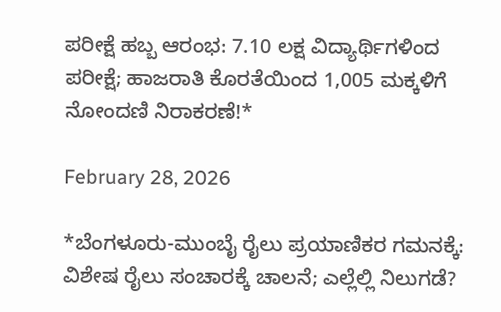ಪರೀಕ್ಷೆ ಹಬ್ಬ ಆರಂಭ: 7.10 ಲಕ್ಷ ವಿದ್ಯಾರ್ಥಿಗಳಿಂದ ಪರೀಕ್ಷೆ; ಹಾಜರಾತಿ ಕೊರತೆಯಿಂದ 1,005 ಮಕ್ಕಳಿಗೆ ನೋಂದಣಿ ನಿರಾಕರಣೆ!*

February 28, 2026

*ಬೆಂಗಳೂರು-ಮುಂಬೈ ರೈಲು ಪ್ರಯಾಣಿಕರ ಗಮನಕ್ಕೆ: ವಿಶೇಷ ರೈಲು ಸಂಚಾರಕ್ಕೆ ಚಾಲನೆ; ಎಲ್ಲೆಲ್ಲಿ ನಿಲುಗಡೆ?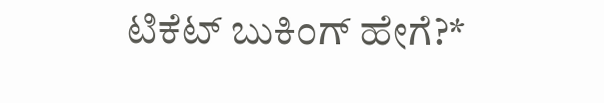ಟಿಕೆಟ್ ಬುಕಿಂಗ್ ಹೇಗೆ?*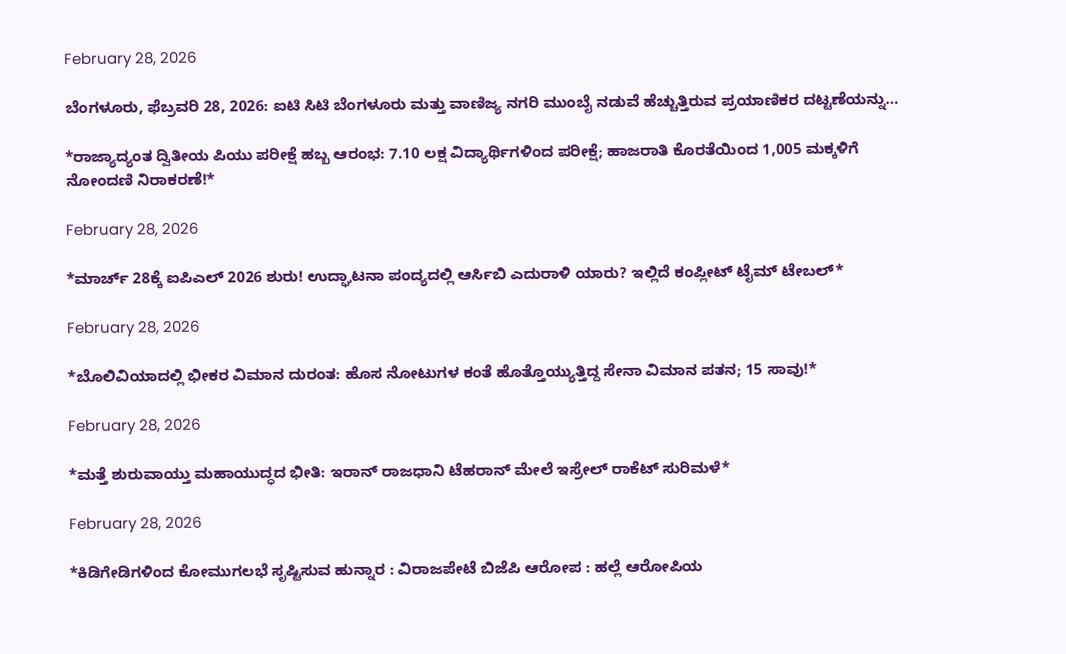February 28, 2026

ಬೆಂಗಳೂರು, ಫೆಬ್ರವರಿ 28, 2026: ಐಟಿ ಸಿಟಿ ಬೆಂಗಳೂರು ಮತ್ತು ವಾಣಿಜ್ಯ ನಗರಿ ಮುಂಬೈ ನಡುವೆ ಹೆಚ್ಚುತ್ತಿರುವ ಪ್ರಯಾಣಿಕರ ದಟ್ಟಣೆಯನ್ನು…

*ರಾಜ್ಯಾದ್ಯಂತ ದ್ವಿತೀಯ ಪಿಯು ಪರೀಕ್ಷೆ ಹಬ್ಬ ಆರಂಭ: 7.10 ಲಕ್ಷ ವಿದ್ಯಾರ್ಥಿಗಳಿಂದ ಪರೀಕ್ಷೆ; ಹಾಜರಾತಿ ಕೊರತೆಯಿಂದ 1,005 ಮಕ್ಕಳಿಗೆ ನೋಂದಣಿ ನಿರಾಕರಣೆ!*

February 28, 2026

*ಮಾರ್ಚ್ 28ಕ್ಕೆ ಐಪಿಎಲ್ 2026 ಶುರು! ಉದ್ಘಾಟನಾ ಪಂದ್ಯದಲ್ಲಿ ಆರ್ಸಿಬಿ ಎದುರಾಳಿ ಯಾರು? ಇಲ್ಲಿದೆ ಕಂಪ್ಲೀಟ್ ಟೈಮ್ ಟೇಬಲ್*

February 28, 2026

*ಬೊಲಿವಿಯಾದಲ್ಲಿ ಭೀಕರ ವಿಮಾನ ದುರಂತ: ಹೊಸ ನೋಟುಗಳ ಕಂತೆ ಹೊತ್ತೊಯ್ಯುತ್ತಿದ್ದ ಸೇನಾ ವಿಮಾನ ಪತನ; 15 ಸಾವು!*

February 28, 2026

*ಮತ್ತೆ ಶುರುವಾಯ್ತು ಮಹಾಯುದ್ಧದ ಭೀತಿ: ಇರಾನ್ ರಾಜಧಾನಿ ಟೆಹರಾನ್ ಮೇಲೆ ಇಸ್ರೇಲ್ ರಾಕೆಟ್ ಸುರಿಮಳೆ*

February 28, 2026

*ಕಿಡಿಗೇಡಿಗಳಿಂದ ಕೋಮುಗಲಭೆ ಸೃಷ್ಟಿಸುವ ಹುನ್ನಾರ : ವಿರಾಜಪೇಟೆ ಬಿಜೆಪಿ ಆರೋಪ : ಹಲ್ಲೆ ಆರೋಪಿಯ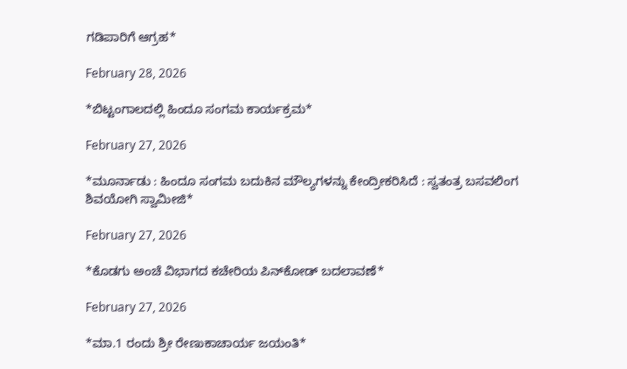ಗಡಿಪಾರಿಗೆ ಆಗ್ರಹ*

February 28, 2026

*ಬಿಟ್ಟಂಗಾಲದಲ್ಲಿ ಹಿಂದೂ ಸಂಗಮ ಕಾರ್ಯಕ್ರಮ*

February 27, 2026

*ಮೂರ್ನಾಡು : ಹಿಂದೂ ಸಂಗಮ ಬದುಕಿನ ಮೌಲ್ಯಗಳನ್ನು ಕೇಂದ್ರೀಕರಿಸಿದೆ : ಸ್ವತಂತ್ರ ಬಸವಲಿಂಗ ಶಿವಯೋಗಿ ಸ್ವಾಮೀಜಿ*

February 27, 2026

*ಕೊಡಗು ಅಂಚೆ ವಿಭಾಗದ ಕಚೇರಿಯ ಪಿನ್‍ಕೋಡ್ ಬದಲಾವಣೆ*

February 27, 2026

*ಮಾ.1 ರಂದು ಶ್ರೀ ರೇಣುಕಾಚಾರ್ಯ ಜಯಂತಿ*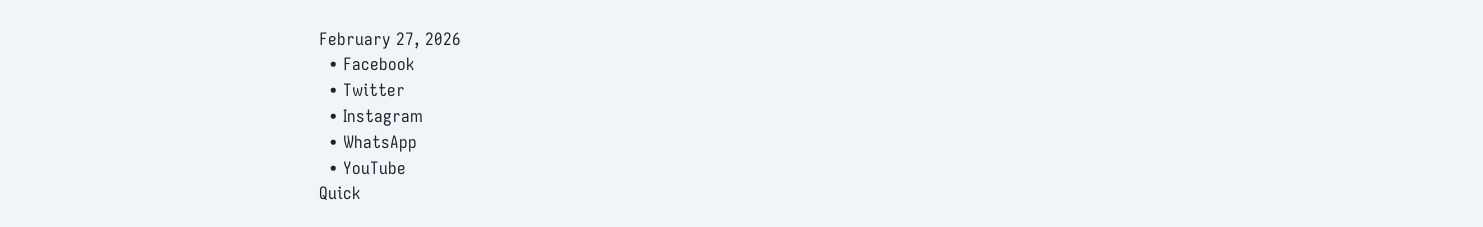February 27, 2026
  • Facebook
  • Twitter
  • Instagram
  • WhatsApp
  • YouTube
Quick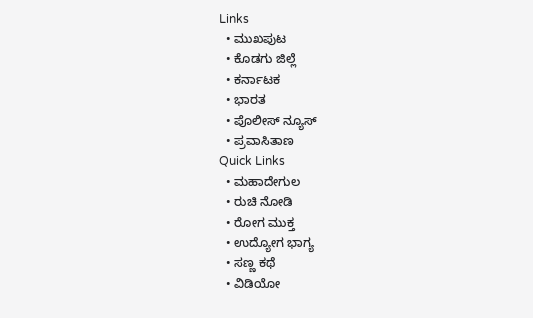Links
  • ಮುಖಪುಟ
  • ಕೊಡಗು ಜಿಲ್ಲೆ
  • ಕರ್ನಾಟಕ
  • ಭಾರತ
  • ಪೊಲೀಸ್ ನ್ಯೂಸ್
  • ಪ್ರವಾಸಿತಾಣ
Quick Links
  • ಮಹಾದೇಗುಲ
  • ರುಚಿ ನೋಡಿ
  • ರೋಗ ಮುಕ್ತ
  • ಉದ್ಯೋಗ ಭಾಗ್ಯ
  • ಸಣ್ಣ ಕಥೆ
  • ವಿಡಿಯೋ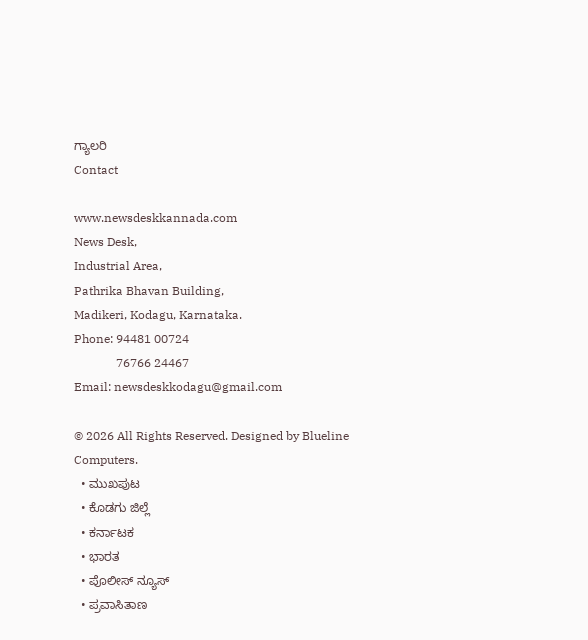ಗ್ಯಾಲರಿ
Contact

www.newsdeskkannada.com
News Desk,
Industrial Area,
Pathrika Bhavan Building,
Madikeri, Kodagu, Karnataka.
Phone: 94481 00724
              76766 24467
Email: newsdeskkodagu@gmail.com

© 2026 All Rights Reserved. Designed by Blueline Computers.
  • ಮುಖಪುಟ
  • ಕೊಡಗು ಜಿಲ್ಲೆ
  • ಕರ್ನಾಟಕ
  • ಭಾರತ
  • ಪೊಲೀಸ್ ನ್ಯೂಸ್
  • ಪ್ರವಾಸಿತಾಣ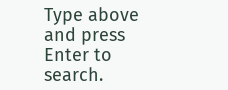Type above and press Enter to search.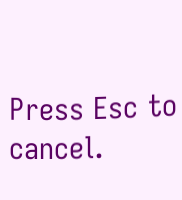Press Esc to cancel.